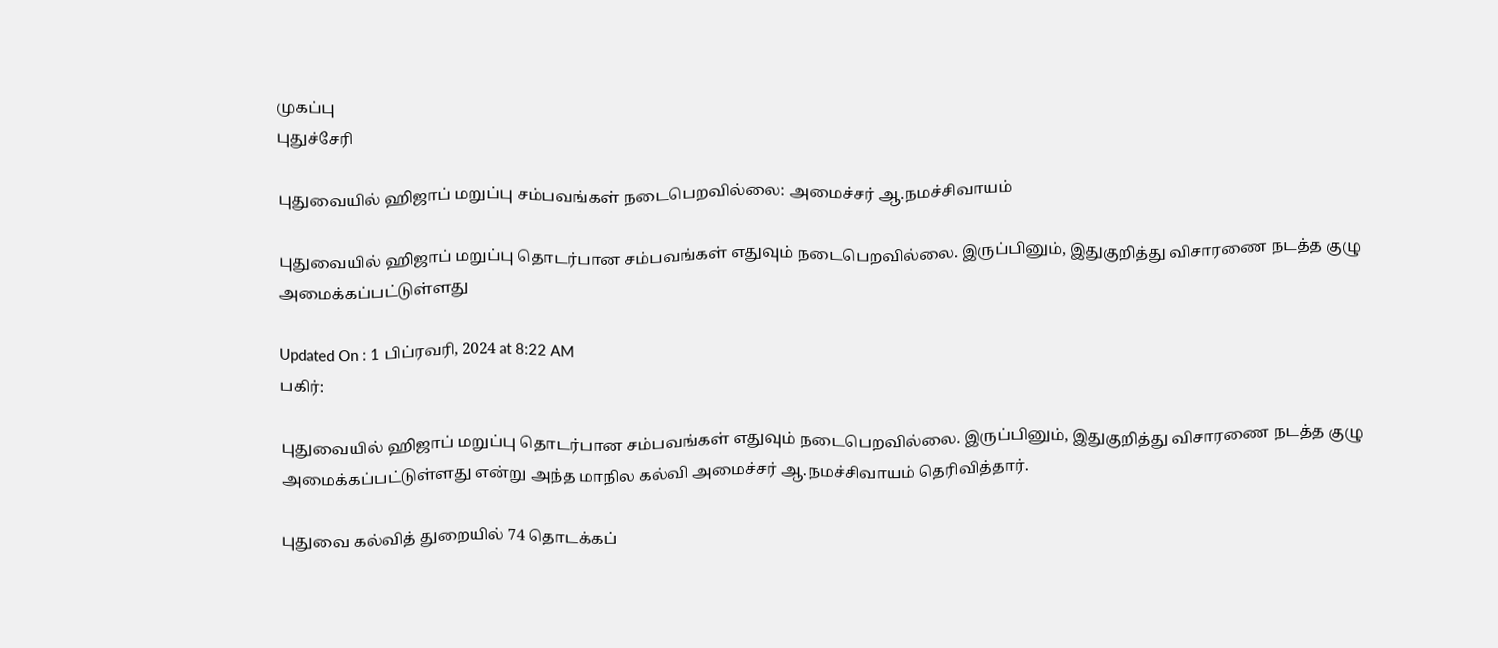முகப்பு
புதுச்சேரி

புதுவையில் ஹிஜாப் மறுப்பு சம்பவங்கள் நடைபெறவில்லை: அமைச்சர் ஆ.நமச்சிவாயம்

புதுவையில் ஹிஜாப் மறுப்பு தொடர்பான சம்பவங்கள் எதுவும் நடைபெறவில்லை. இருப்பினும், இதுகுறித்து விசாரணை நடத்த குழு அமைக்கப்பட்டுள்ளது

Updated On : 1 பிப்ரவரி, 2024 at 8:22 AM
பகிர்:

புதுவையில் ஹிஜாப் மறுப்பு தொடர்பான சம்பவங்கள் எதுவும் நடைபெறவில்லை. இருப்பினும், இதுகுறித்து விசாரணை நடத்த குழு அமைக்கப்பட்டுள்ளது என்று அந்த மாநில கல்வி அமைச்சர் ஆ.நமச்சிவாயம் தெரிவித்தார்.

புதுவை கல்வித் துறையில் 74 தொடக்கப்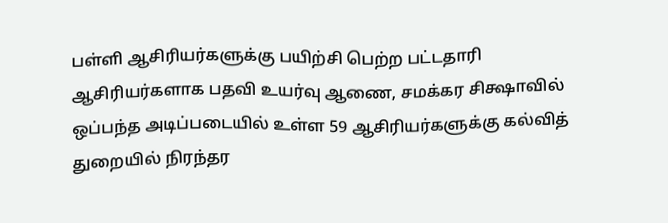பள்ளி ஆசிரியர்களுக்கு பயிற்சி பெற்ற பட்டதாரி ஆசிரியர்களாக பதவி உயர்வு ஆணை, சமக்கர சிக்ஷாவில் ஒப்பந்த அடிப்படையில் உள்ள 59 ஆசிரியர்களுக்கு கல்வித் துறையில் நிரந்தர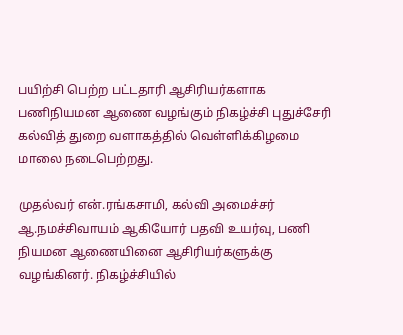பயிற்சி பெற்ற பட்டதாரி ஆசிரியர்களாக பணிநியமன ஆணை வழங்கும் நிகழ்ச்சி புதுச்சேரி கல்வித் துறை வளாகத்தில் வெள்ளிக்கிழமை மாலை நடைபெற்றது.

முதல்வர் என்.ரங்கசாமி, கல்வி அமைச்சர் ஆ.நமச்சிவாயம் ஆகியோர் பதவி உயர்வு, பணி நியமன ஆணையினை ஆசிரியர்களுக்கு வழங்கினர். நிகழ்ச்சியில்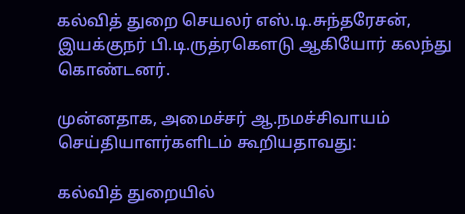கல்வித் துறை செயலர் எஸ்.டி.சுந்தரேசன், இயக்குநர் பி.டி.ருத்ரகௌடு ஆகியோர் கலந்து கொண்டனர்.

முன்னதாக, அமைச்சர் ஆ.நமச்சிவாயம் செய்தியாளர்களிடம் கூறியதாவது:

கல்வித் துறையில்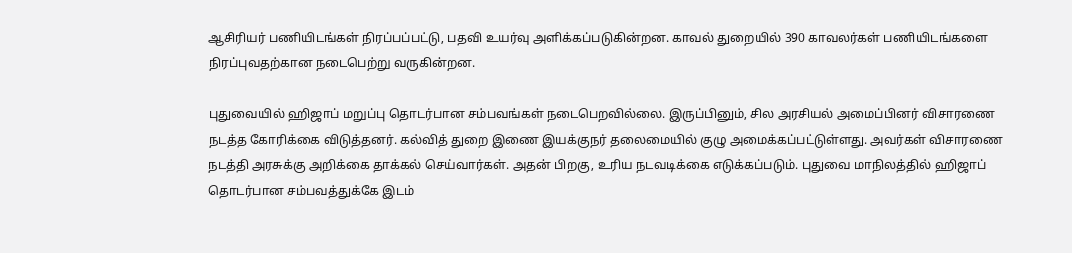ஆசிரியர் பணியிடங்கள் நிரப்பப்பட்டு, பதவி உயர்வு அளிக்கப்படுகின்றன. காவல் துறையில் 390 காவலர்கள் பணியிடங்களை நிரப்புவதற்கான நடைபெற்று வருகின்றன.

புதுவையில் ஹிஜாப் மறுப்பு தொடர்பான சம்பவங்கள் நடைபெறவில்லை. இருப்பினும், சில அரசியல் அமைப்பினர் விசாரணை நடத்த கோரிக்கை விடுத்தனர். கல்வித் துறை இணை இயக்குநர் தலைமையில் குழு அமைக்கப்பட்டுள்ளது. அவர்கள் விசாரணை நடத்தி அரசுக்கு அறிக்கை தாக்கல் செய்வார்கள். அதன் பிறகு, உரிய நடவடிக்கை எடுக்கப்படும். புதுவை மாநிலத்தில் ஹிஜாப் தொடர்பான சம்பவத்துக்கே இடம்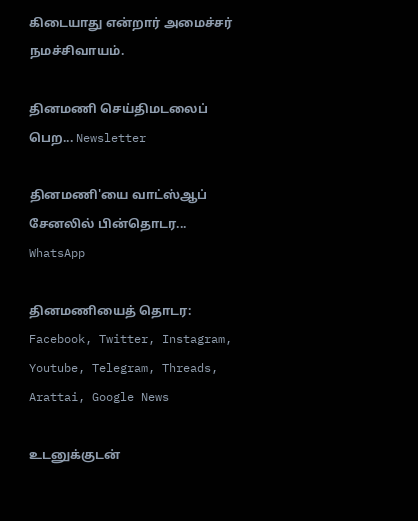கிடையாது என்றார் அமைச்சர் நமச்சிவாயம்.

தினமணி செய்திமடலைப் பெற... Newsletter

தினமணி'யை வாட்ஸ்ஆப் சேனலில் பின்தொடர... WhatsApp

தினமணியைத் தொடர: Facebook, Twitter, Instagram, Youtube, Telegram, Threads, Arattai, Google News

உடனுக்குடன்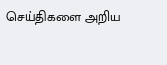செய்திகளை அறிய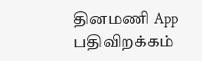தினமணி App பதிவிறக்கம்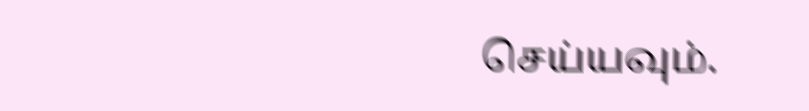செய்யவும்.